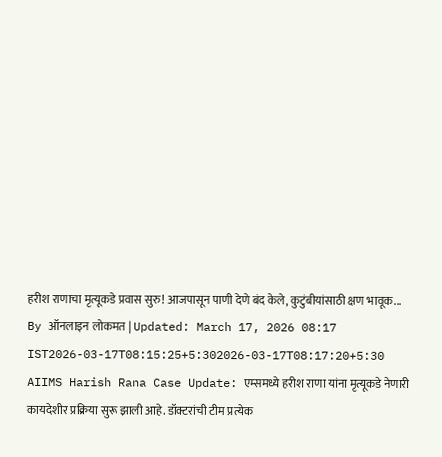हरीश राणाचा मृत्यूकडे प्रवास सुरु! आजपासून पाणी देणे बंद केले, कुटुंबीयांसाठी क्षण भावूक...
By ऑनलाइन लोकमत | Updated: March 17, 2026 08:17 IST2026-03-17T08:15:25+5:302026-03-17T08:17:20+5:30
AIIMS Harish Rana Case Update: एम्समध्ये हरीश राणा यांना मृत्यूकडे नेणारी कायदेशीर प्रक्रिया सुरू झाली आहे. डॉक्टरांची टीम प्रत्येक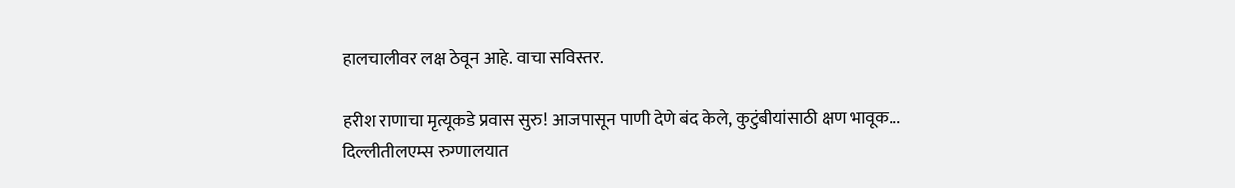हालचालीवर लक्ष ठेवून आहे. वाचा सविस्तर.

हरीश राणाचा मृत्यूकडे प्रवास सुरु! आजपासून पाणी देणे बंद केले, कुटुंबीयांसाठी क्षण भावूक...
दिल्लीतीलएम्स रुग्णालयात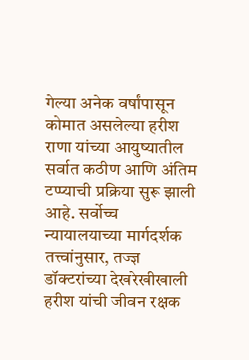गेल्या अनेक वर्षांपासून कोमात असलेल्या हरीश राणा यांच्या आयुष्यातील सर्वात कठीण आणि अंतिम टप्प्याची प्रक्रिया सुरू झाली आहे. सर्वोच्च न्यायालयाच्या मार्गदर्शक तत्त्वांनुसार, तज्ज्ञ डॉक्टरांच्या देखरेखीखाली हरीश यांची जीवन रक्षक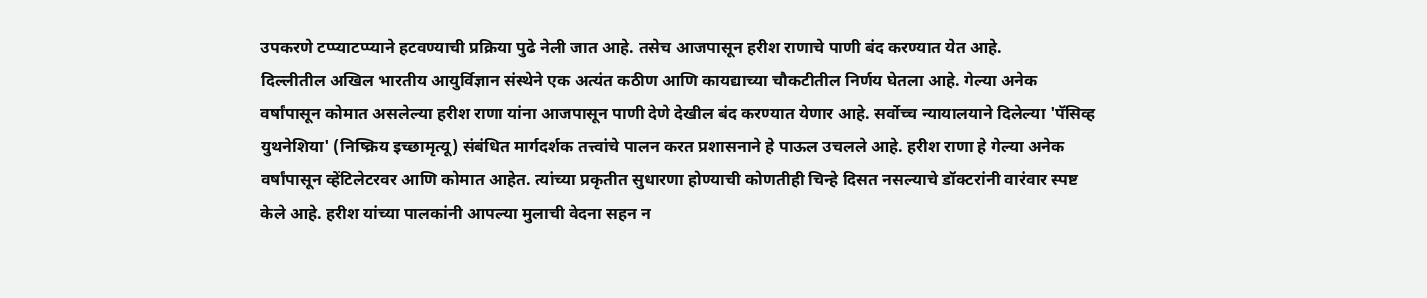उपकरणे टप्प्याटप्प्याने हटवण्याची प्रक्रिया पुढे नेली जात आहे. तसेच आजपासून हरीश राणाचे पाणी बंद करण्यात येत आहे.
दिल्लीतील अखिल भारतीय आयुर्विज्ञान संस्थेने एक अत्यंत कठीण आणि कायद्याच्या चौकटीतील निर्णय घेतला आहे. गेल्या अनेक वर्षांपासून कोमात असलेल्या हरीश राणा यांना आजपासून पाणी देणे देखील बंद करण्यात येणार आहे. सर्वोच्च न्यायालयाने दिलेल्या 'पॅसिव्ह युथनेशिया' (निष्क्रिय इच्छामृत्यू) संबंधित मार्गदर्शक तत्त्वांचे पालन करत प्रशासनाने हे पाऊल उचलले आहे. हरीश राणा हे गेल्या अनेक वर्षांपासून व्हेंटिलेटरवर आणि कोमात आहेत. त्यांच्या प्रकृतीत सुधारणा होण्याची कोणतीही चिन्हे दिसत नसल्याचे डॉक्टरांनी वारंवार स्पष्ट केले आहे. हरीश यांच्या पालकांनी आपल्या मुलाची वेदना सहन न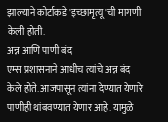झाल्याने कोर्टाकडे 'इच्छामृत्यू'ची मागणी केली होती.
अन्न आणि पाणी बंद
एम्स प्रशासनाने आधीच त्यांचे अन्न बंद केले होते. आजपासून त्यांना देण्यात येणारे पाणीही थांबवण्यात येणार आहे. यामुळे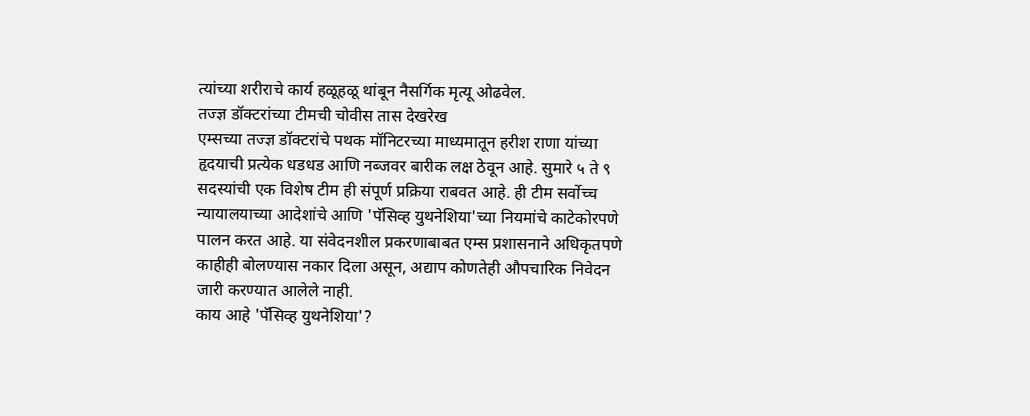त्यांच्या शरीराचे कार्य हळूहळू थांबून नैसर्गिक मृत्यू ओढवेल.
तज्ज्ञ डॉक्टरांच्या टीमची चोवीस तास देखरेख
एम्सच्या तज्ज्ञ डॉक्टरांचे पथक मॉनिटरच्या माध्यमातून हरीश राणा यांच्या हृदयाची प्रत्येक धडधड आणि नब्जवर बारीक लक्ष ठेवून आहे. सुमारे ५ ते ९ सदस्यांची एक विशेष टीम ही संपूर्ण प्रक्रिया राबवत आहे. ही टीम सर्वोच्च न्यायालयाच्या आदेशांचे आणि 'पॅसिव्ह युथनेशिया'च्या नियमांचे काटेकोरपणे पालन करत आहे. या संवेदनशील प्रकरणाबाबत एम्स प्रशासनाने अधिकृतपणे काहीही बोलण्यास नकार दिला असून, अद्याप कोणतेही औपचारिक निवेदन जारी करण्यात आलेले नाही.
काय आहे 'पॅसिव्ह युथनेशिया'?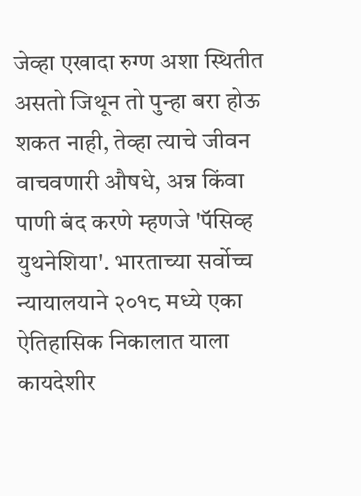जेव्हा एखादा रुग्ण अशा स्थितीत असतो जिथून तो पुन्हा बरा होऊ शकत नाही, तेव्हा त्याचे जीवन वाचवणारी औषधे, अन्न किंवा पाणी बंद करणे म्हणजे 'पॅसिव्ह युथनेशिया'. भारताच्या सर्वोच्च न्यायालयाने २०१८ मध्ये एका ऐतिहासिक निकालात याला कायदेशीर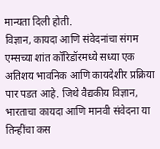मान्यता दिली होती.
विज्ञान, कायदा आणि संवेदनांचा संगम
एम्सच्या शांत कॉरिडॉरमध्ये सध्या एक अतिशय भावनिक आणि कायदेशीर प्रक्रिया पार पडत आहे. जिथे वैद्यकीय विज्ञान, भारताचा कायदा आणि मानवी संवेदना या तिन्हींचा कस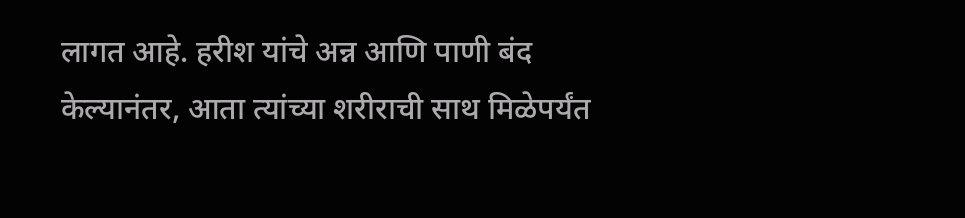लागत आहे. हरीश यांचे अन्न आणि पाणी बंद केल्यानंतर, आता त्यांच्या शरीराची साथ मिळेपर्यंत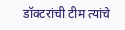डॉक्टरांची टीम त्यांचे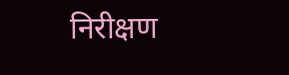निरीक्षण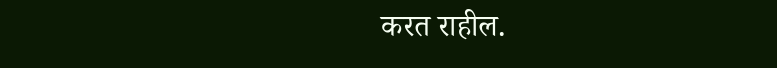करत राहील.